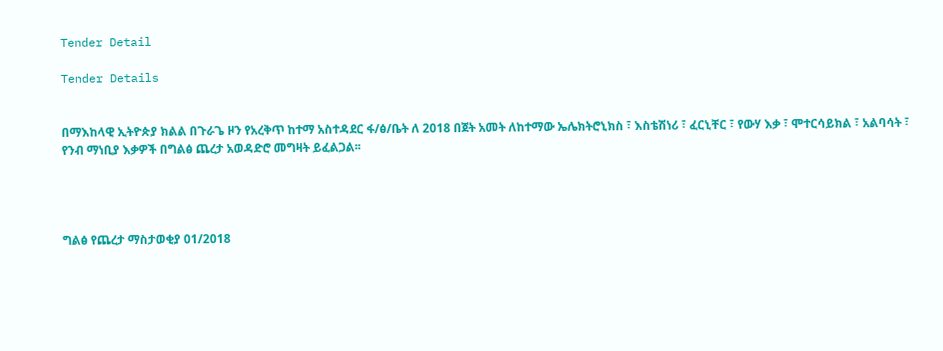Tender Detail

Tender Details


በማእከላዊ ኢትዮጵያ ክልል በጉራጌ ዞን የአረቅጥ ከተማ አስተዳደር ፋ/ፅ/ቤት ለ 2018 በጀት አመት ለከተማው ኤሌክትሮኒክስ ፣ እስቴሽነሪ ፣ ፈርኒቸር ፣ የውሃ እቃ ፣ ሞተርሳይክል ፣ አልባሳት ፣ የንብ ማነቢያ እቃዎች በግልፅ ጨረታ አወዳድሮ መግዛት ይፈልጋል፡፡




ግልፅ የጨረታ ማስታወቂያ 01/2018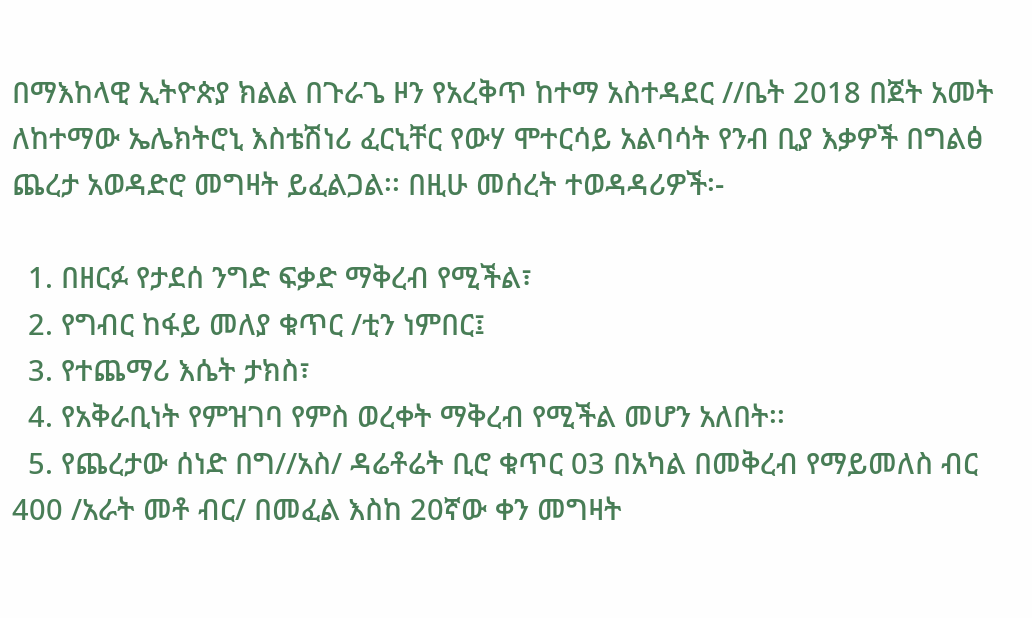በማእከላዊ ኢትዮጵያ ክልል በጉራጌ ዞን የአረቅጥ ከተማ አስተዳደር //ቤት 2018 በጀት አመት ለከተማው ኤሌክትሮኒ እስቴሽነሪ ፈርኒቸር የውሃ ሞተርሳይ አልባሳት የንብ ቢያ እቃዎች በግልፅ ጨረታ አወዳድሮ መግዛት ይፈልጋል፡፡ በዚሁ መሰረት ተወዳዳሪዎች፡-

  1. በዘርፉ የታደሰ ንግድ ፍቃድ ማቅረብ የሚችል፣
  2. የግብር ከፋይ መለያ ቁጥር /ቲን ነምበር፤
  3. የተጨማሪ እሴት ታክስ፣
  4. የአቅራቢነት የምዝገባ የምስ ወረቀት ማቅረብ የሚችል መሆን አለበት፡፡
  5. የጨረታው ሰነድ በግ//አስ/ ዳሬቶሬት ቢሮ ቁጥር 03 በአካል በመቅረብ የማይመለስ ብር 400 /አራት መቶ ብር/ በመፈል እስከ 20ኛው ቀን መግዛት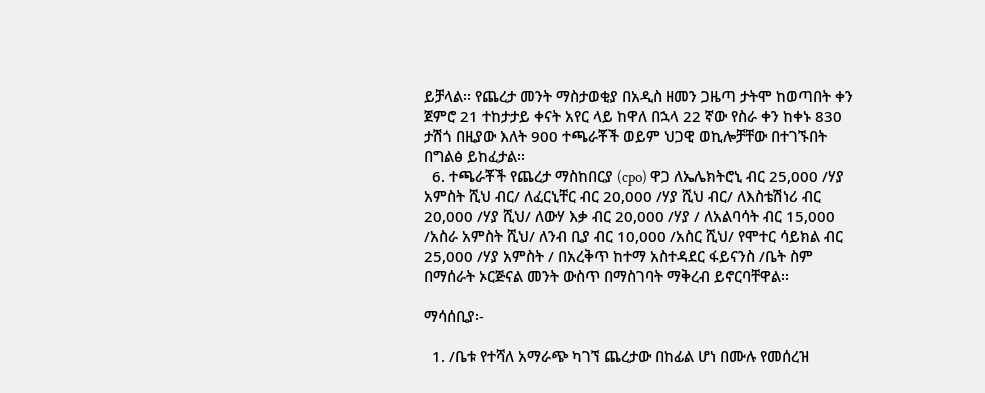ይቻላል፡፡ የጨረታ መንት ማስታወቂያ በአዲስ ዘመን ጋዜጣ ታትሞ ከወጣበት ቀን ጀምሮ 21 ተከታታይ ቀናት አየር ላይ ከዋለ በኋላ 22 ኛው የስራ ቀን ከቀኑ 830 ታሽጎ በዚያው እለት 900 ተጫራቾች ወይም ህጋዊ ወኪሎቻቸው በተገኙበት በግልፅ ይከፈታል፡፡
  6. ተጫራቾች የጨረታ ማስከበርያ (cpo) ዋጋ ለኤሌክትሮኒ ብር 25,000 /ሃያ አምስት ሺህ ብር/ ለፈርኒቸር ብር 20,000 /ሃያ ሺህ ብር/ ለእስቴሽነሪ ብር 20,000 /ሃያ ሺህ/ ለውሃ እቃ ብር 20,000 /ሃያ / ለአልባሳት ብር 15,000 /አስራ አምስት ሺህ/ ለንብ ቢያ ብር 10,000 /አስር ሺህ/ የሞተር ሳይክል ብር 25,000 /ሃያ አምስት / በአረቅጥ ከተማ አስተዳደር ፋይናንስ /ቤት ስም በማሰራት ኦርጅናል መንት ውስጥ በማስገባት ማቅረብ ይኖርባቸዋል፡፡

ማሳሰቢያ፡-

  1. /ቤቱ የተሻለ አማራጭ ካገኘ ጨረታው በከፊል ሆነ በሙሉ የመሰረዝ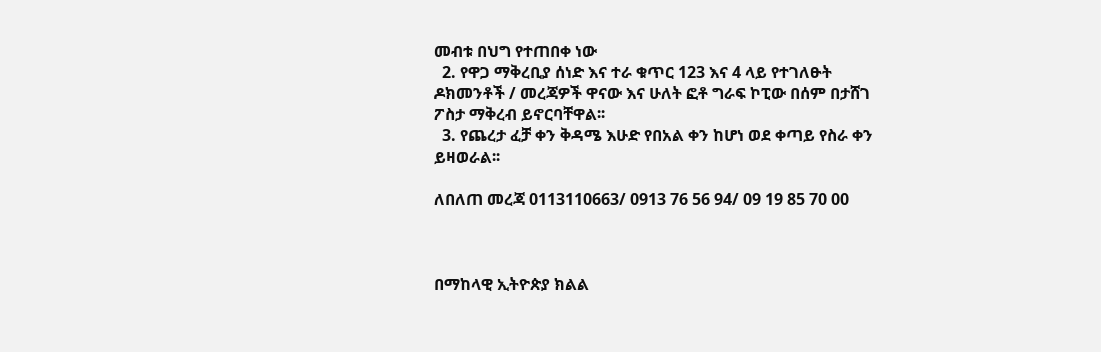መብቱ በህግ የተጠበቀ ነው
  2. የዋጋ ማቅረቢያ ሰነድ እና ተራ ቁጥር 123 እና 4 ላይ የተገለፁት ዶክመንቶች / መረጃዎች ዋናው እና ሁለት ፎቶ ግራፍ ኮፒው በሰም በታሸገ ፖስታ ማቅረብ ይኖርባቸዋል፡፡
  3. የጨረታ ፈቻ ቀን ቅዳሜ እሁድ የበአል ቀን ከሆነ ወደ ቀጣይ የስራ ቀን ይዛወራል፡፡

ለበለጠ መረጃ 0113110663/ 0913 76 56 94/ 09 19 85 70 00



በማከላዊ ኢትዮጵያ ክልል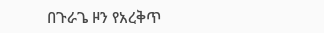በጉራጌ ዞን የአረቅጥ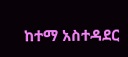ከተማ አስተዳደር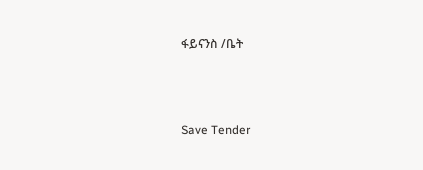ፋይናንስ /ቤት



Save Tender